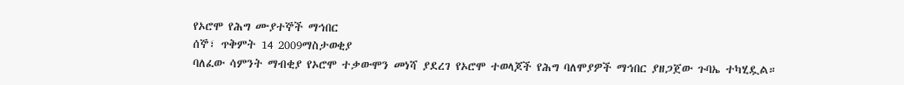የኦሮሞ የሕግ ሙያተኞች ማኅበር
ሰኞ፣ ጥቅምት 14 2009ማስታወቂያ
ባለፈው ሳምንት ማብቂያ የኦሮሞ ተቃውሞን መነሻ ያደረገ የኦሮሞ ተወላጆች የሕግ ባለሞያዎች ማኅበር ያዘጋጀው ጉባኤ ተካሂዷል።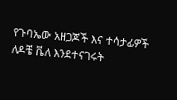የጉባኤው አዘጋጆች እና ተሳታፊዎች ለዶቼ ቬለ እንደተናገሩት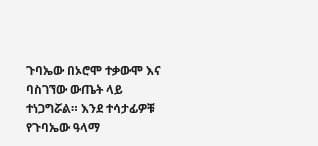ጉባኤው በኦሮሞ ተቃውሞ እና ባስገኘው ውጤት ላይ ተነጋግሯል። እንደ ተሳታፊዎቹ የጉባኤው ዓላማ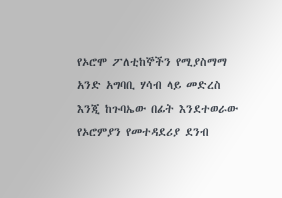የኦሮሞ ፖለቲከኞችን የሚያስማማ አንድ አግባቢ ሃሳብ ላይ መድረስ እንጂ ከጉባኤው በፊት እንደተወራው የኦሮምያን የመተዳደሪያ ደንብ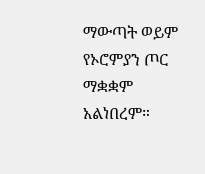ማውጣት ወይም የኦሮምያን ጦር ማቋቋም አልነበረም።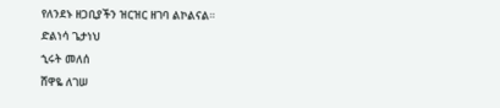የለንደኑ ዘጋቢያችን ዝርዝር ዘገባ ልኮልናል።
ድልነሳ ጌታነህ
ኂሩት መለሰ
ሸዋዬ ለገሠ